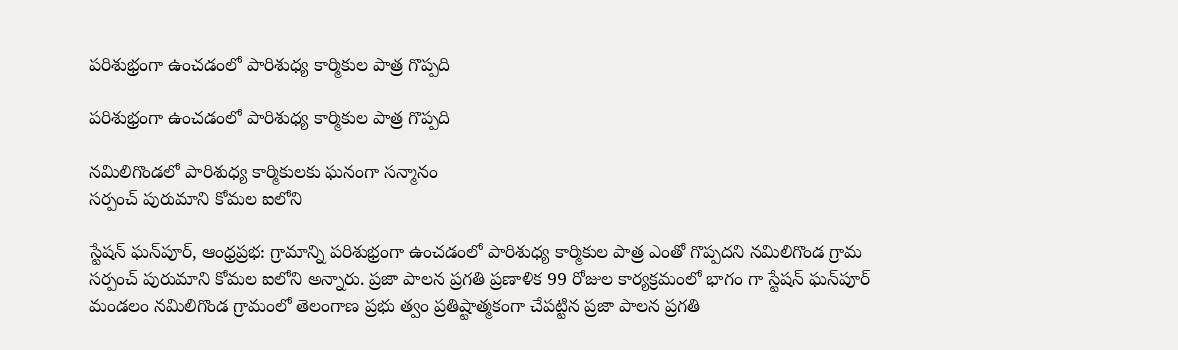పరిశుభ్రంగా ఉంచడంలో పారిశుధ్య కార్మికుల పాత్ర గొప్పది

పరిశుభ్రంగా ఉంచడంలో పారిశుధ్య కార్మికుల పాత్ర గొప్పది

నమిలిగొండలో పారిశుధ్య కార్మికులకు ఘనంగా సన్మానం
సర్పంచ్ పురుమాని కోమల ఐలోని

స్టేషన్ ఘన్‌పూర్, ఆంధ్రప్రభ: గ్రామాన్ని పరిశుభ్రంగా ఉంచడంలో పారిశుధ్య కార్మికుల పాత్ర ఎంతో గొప్పదని నమిలిగొండ గ్రామ సర్పంచ్ పురుమాని కోమల ఐలోని అన్నారు. ప్రజా పాలన ప్రగతి ప్రణాళిక 99 రోజుల కార్యక్రమంలో భాగం గా స్టేషన్ ఘన్‌పూర్ మండలం నమిలిగొండ గ్రామంలో తెలంగాణ ప్రభు త్వం ప్రతిష్టాత్మకంగా చేపట్టిన ప్రజా పాలన ప్రగతి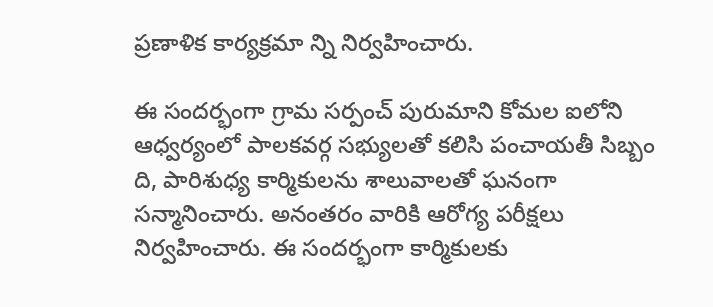ప్రణాళిక కార్యక్రమా న్ని నిర్వహించారు.

ఈ సందర్భంగా గ్రామ సర్పంచ్ పురుమాని కోమల ఐలోని ఆధ్వర్యంలో పాలకవర్గ సభ్యులతో కలిసి పంచాయతీ సిబ్బం ది, పారిశుధ్య కార్మికులను శాలువాలతో ఘనంగా సన్మానించారు. అనంతరం వారికి ఆరోగ్య పరీక్షలు నిర్వహించారు. ఈ సందర్భంగా కార్మికులకు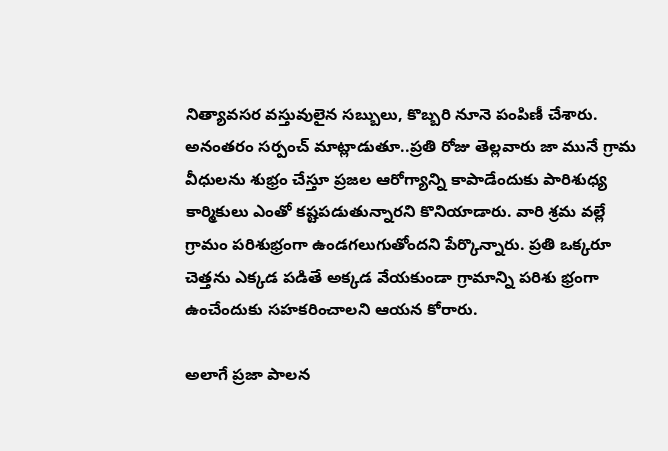నిత్యావసర వస్తువులైన సబ్బులు, కొబ్బరి నూనె పంపిణీ చేశారు. అనంతరం సర్పంచ్ మాట్లాడుతూ..ప్రతి రోజు తెల్లవారు జా మునే గ్రామ వీధులను శుభ్రం చేస్తూ ప్రజల ఆరోగ్యాన్ని కాపాడేందుకు పారిశుధ్య కార్మికులు ఎంతో కష్టపడుతున్నారని కొనియాడారు. వారి శ్రమ వల్లే గ్రామం పరిశుభ్రంగా ఉండగలుగుతోందని పేర్కొన్నారు. ప్రతి ఒక్కరూ చెత్తను ఎక్కడ పడితే అక్కడ వేయకుండా గ్రామాన్ని పరిశు భ్రంగా ఉంచేందుకు సహకరించాలని ఆయన కోరారు.

అలాగే ప్రజా పాలన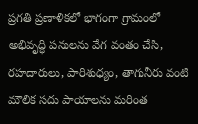ప్రగతి ప్రణాళికలో భాగంగా గ్రామంలో అభివృద్ధి పనులను వేగ వంతం చేసి, రహదారులు, పారిశుధ్యం, తాగునీరు వంటి మౌలిక సదు పాయాలను మరింత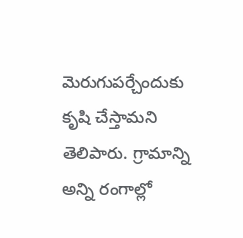మెరుగుపర్చేందుకు కృషి చేస్తామని తెలిపారు. గ్రామాన్ని అన్ని రంగాల్లో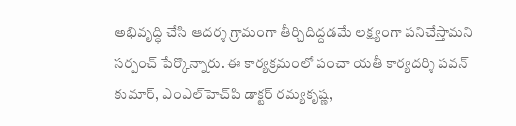అభివృద్ధి చేసి ఆదర్శ గ్రామంగా తీర్చిదిద్దడమే లక్ష్యంగా పనిచేస్తామని సర్పంచ్ పేర్కొన్నారు. ఈ కార్యక్రమంలో పంచా యతీ కార్యదర్శి పవన్ కుమార్, ఎంఎల్‌హెచ్‌పి డాక్టర్ రమ్యకృష్ణ,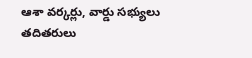ఆశా వర్కర్లు, వార్డు సభ్యులు తదితరులు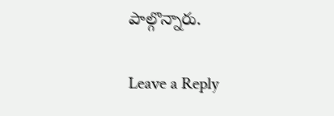పాల్గొన్నారు.

Leave a Reply